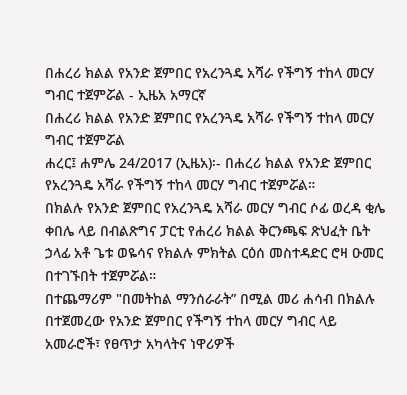በሐረሪ ክልል የአንድ ጀምበር የአረንጓዴ አሻራ የችግኝ ተከላ መርሃ ግብር ተጀምሯል - ኢዜአ አማርኛ
በሐረሪ ክልል የአንድ ጀምበር የአረንጓዴ አሻራ የችግኝ ተከላ መርሃ ግብር ተጀምሯል
ሐረር፤ ሐምሌ 24/2017 (ኢዜአ)፡- በሐረሪ ክልል የአንድ ጀምበር የአረንጓዴ አሻራ የችግኝ ተከላ መርሃ ግብር ተጀምሯል።
በክልሉ የአንድ ጀምበር የአረንጓዴ አሻራ መርሃ ግብር ሶፊ ወረዳ ቂሌ ቀበሌ ላይ በብልጽግና ፓርቲ የሐረሪ ክልል ቅርንጫፍ ጽህፈት ቤት ኃላፊ አቶ ጌቱ ወዬሳና የክልሉ ምክትል ርዕሰ መስተዳድር ሮዛ ዑመር በተገኙበት ተጀምሯል።
በተጨማሪም "በመትከል ማንሰራራት” በሚል መሪ ሐሳብ በክልሉ በተጀመረው የአንድ ጀምበር የችግኝ ተከላ መርሃ ግብር ላይ አመራሮች፣ የፀጥታ አካላትና ነዋሪዎች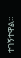ተገኝተዋል።